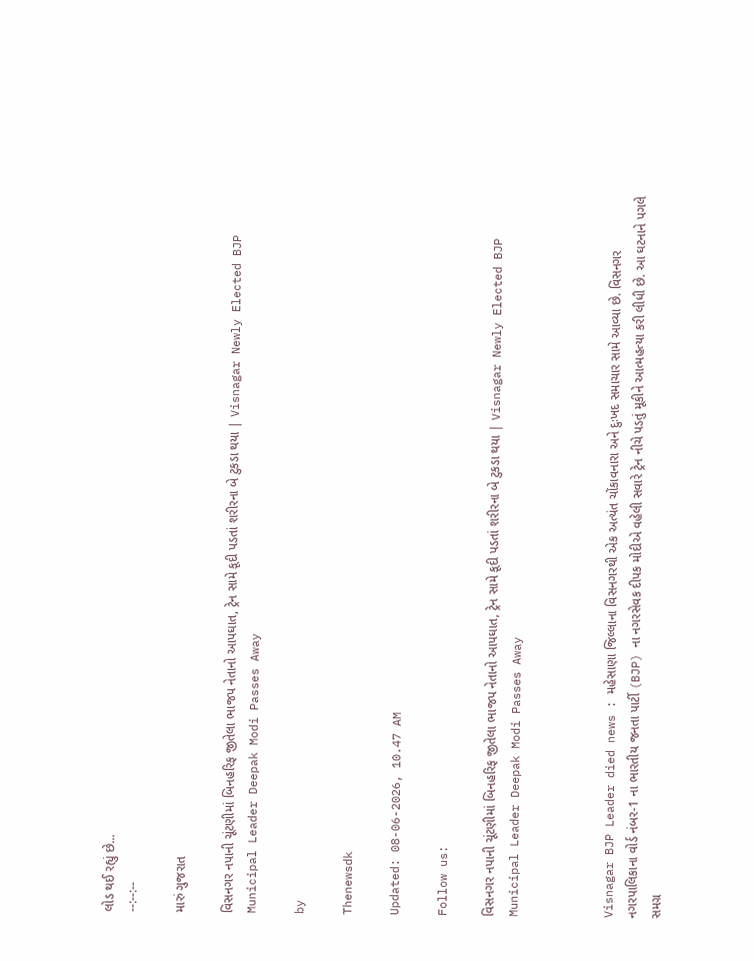લોડ થઈ રહ્યું છે...
--:--:--

મારું ગુજરાત

વિસનગર નપાની ચૂંટણીમાં બિનહરિફ જીતેલા ભાજપ નેતાનો આપઘાત, ટ્રેન સામે કૂદી પડતાં શરીરના બે ટુકડા થયા | Visnagar Newly Elected BJP Municipal Leader Deepak Modi Passes Away

by

Thenewsdk

Updated: 08-06-2026, 10.47 AM

Follow us:

વિસનગર નપાની ચૂંટણીમાં બિનહરિફ જીતેલા ભાજપ નેતાનો આપઘાત, ટ્રેન સામે કૂદી પડતાં શરીરના બે ટુકડા થયા | Visnagar Newly Elected BJP Municipal Leader Deepak Modi Passes Away



Visnagar BJP Leader died news : મહેસાણા જિલ્લાના વિસનગરથી એક અત્યંત ચોંકાવનારા અને દુઃખદ સમાચાર સામે આવ્યા છે. વિસનગર નગરપાલિકાના વોર્ડ નંબર-1 ના ભારતીય જનતા પાર્ટી (BJP) ના નગરસેવક દીપક મોદીએ વહેલી સવારે ટ્રેન નીચે પડતું મૂકીને આત્મહત્યા કરી લીધી છે. આ ઘટનાને પગલે સમગ્ર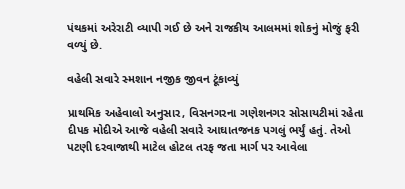પંથકમાં અરેરાટી વ્યાપી ગઈ છે અને રાજકીય આલમમાં શોકનું મોજું ફરી વળ્યું છે.

વહેલી સવારે સ્મશાન નજીક જીવન ટૂંકાવ્યું

પ્રાથમિક અહેવાલો અનુસાર, વિસનગરના ગણેશનગર સોસાયટીમાં રહેતા દીપક મોદીએ આજે વહેલી સવારે આઘાતજનક પગલું ભર્યું હતું. તેઓ પટણી દરવાજાથી માટેલ હોટલ તરફ જતા માર્ગ પર આવેલા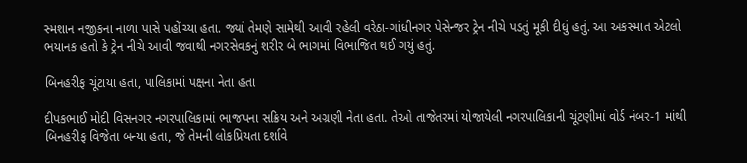સ્મશાન નજીકના નાળા પાસે પહોંચ્યા હતા. જ્યાં તેમણે સામેથી આવી રહેલી વરેઠા-ગાંધીનગર પેસેન્જર ટ્રેન નીચે પડતું મૂકી દીધું હતું. આ અકસ્માત એટલો ભયાનક હતો કે ટ્રેન નીચે આવી જવાથી નગરસેવકનું શરીર બે ભાગમાં વિભાજિત થઈ ગયું હતું.

બિનહરીફ ચૂંટાયા હતા, પાલિકામાં પક્ષના નેતા હતા

દીપકભાઈ મોદી વિસનગર નગરપાલિકામાં ભાજપના સક્રિય અને અગ્રણી નેતા હતા. તેઓ તાજેતરમાં યોજાયેલી નગરપાલિકાની ચૂંટણીમાં વોર્ડ નંબર-1 માંથી બિનહરીફ વિજેતા બન્યા હતા, જે તેમની લોકપ્રિયતા દર્શાવે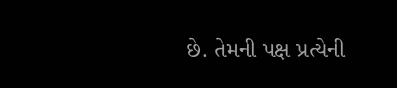છે. તેમની પક્ષ પ્રત્યેની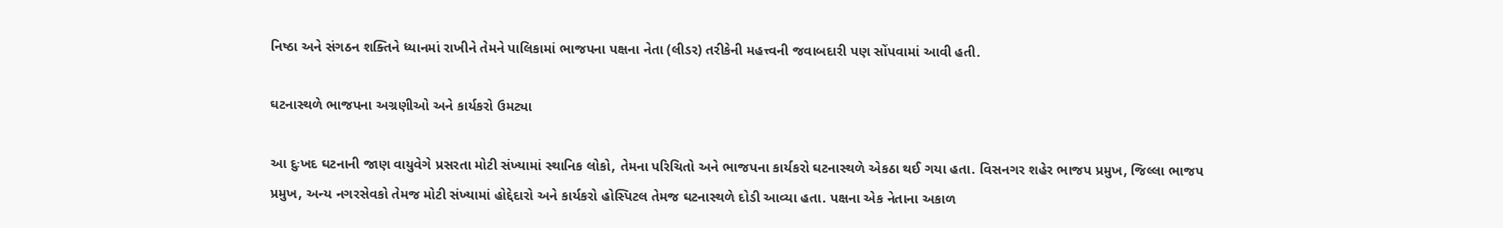નિષ્ઠા અને સંગઠન શક્તિને ધ્યાનમાં રાખીને તેમને પાલિકામાં ભાજપના પક્ષના નેતા (લીડર) તરીકેની મહત્ત્વની જવાબદારી પણ સોંપવામાં આવી હતી.

ઘટનાસ્થળે ભાજપના અગ્રણીઓ અને કાર્યકરો ઉમટ્યા

આ દુઃખદ ઘટનાની જાણ વાયુવેગે પ્રસરતા મોટી સંખ્યામાં સ્થાનિક લોકો, તેમના પરિચિતો અને ભાજપના કાર્યકરો ઘટનાસ્થળે એકઠા થઈ ગયા હતા. વિસનગર શહેર ભાજપ પ્રમુખ, જિલ્લા ભાજપ પ્રમુખ, અન્ય નગરસેવકો તેમજ મોટી સંખ્યામાં હોદ્દેદારો અને કાર્યકરો હોસ્પિટલ તેમજ ઘટનાસ્થળે દોડી આવ્યા હતા. પક્ષના એક નેતાના અકાળ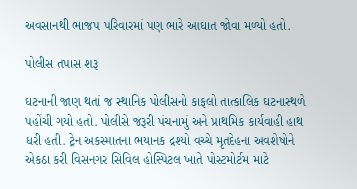અવસાનથી ભાજપ પરિવારમાં પણ ભારે આઘાત જોવા મળ્યો હતો.

પોલીસ તપાસ શરૂ

ઘટનાની જાણ થતાં જ સ્થાનિક પોલીસનો કાફલો તાત્કાલિક ઘટનાસ્થળે પહોંચી ગયો હતો. પોલીસે જરૂરી પંચનામું અને પ્રાથમિક કાર્યવાહી હાથ ધરી હતી. ટ્રેન અકસ્માતના ભયાનક દ્રશ્યો વચ્ચે મૃતદેહના અવશેષોને એકઠા કરી વિસનગર સિવિલ હોસ્પિટલ ખાતે પોસ્ટમોર્ટમ માટે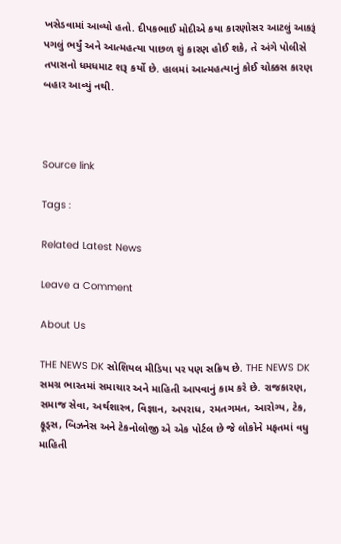ખસેડવામાં આવ્યો હતો. દીપકભાઈ મોદીએ કયા કારણોસર આટલું આકરૂં પગલું ભર્યું અને આત્મહત્યા પાછળ શું કારણ હોઈ શકે, તે અંગે પોલીસે તપાસનો ધમધમાટ શરૂ કર્યો છે. હાલમાં આત્મહત્યાનું કોઈ ચોક્કસ કારણ બહાર આવ્યું નથી.



Source link

Tags :

Related Latest News

Leave a Comment

About Us

THE NEWS DK સોશિયલ મીડિયા પર પણ સક્રિય છે. THE NEWS DK સમગ્ર ભારતમાં સમાચાર અને માહિતી આપવાનું કામ કરે છે. રાજકારણ, સમાજ સેવા, અર્થશાસ્ત્ર, વિજ્ઞાન, અપરાધ, રમતગમત, આરોગ્ય, ટેક, ફૂડ્સ, બિઝનેસ અને ટેકનોલોજી એ એક પોર્ટલ છે જે લોકોને મફતમાં વધુ માહિતી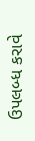ઉપલબ્ધ કરાવે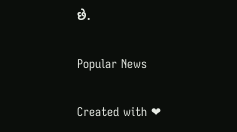છે.

Popular News

Created with ❤